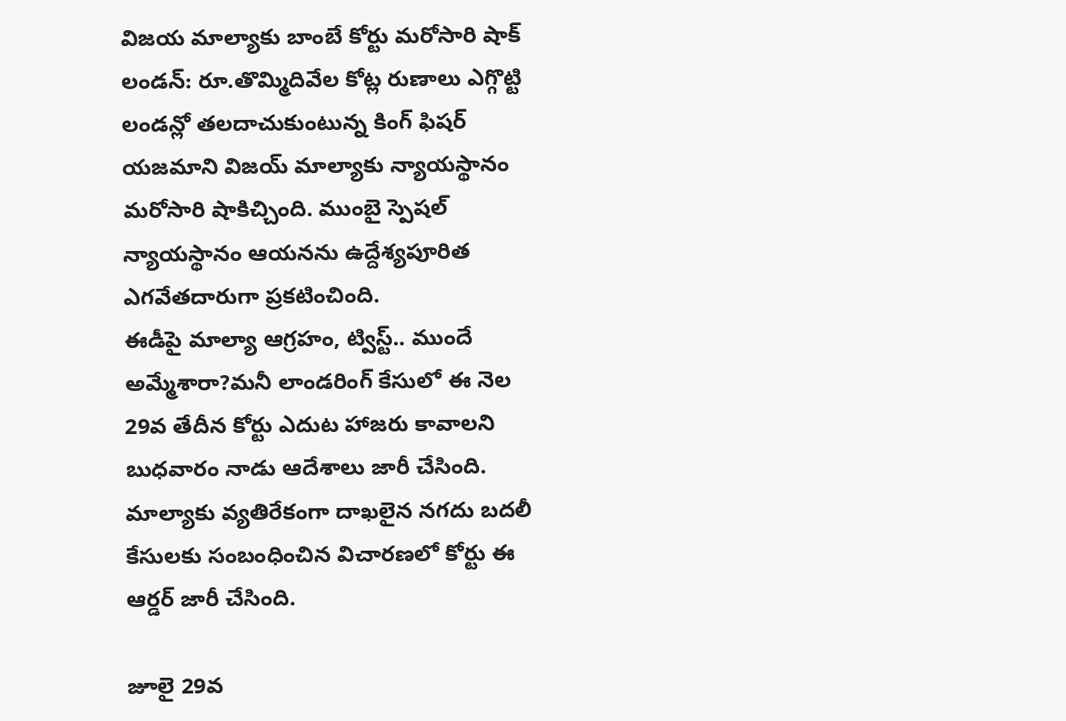విజయ మాల్యాకు బాంబే కోర్టు మరోసారి షాక్
లండన్: రూ.తొమ్మిదివేల కోట్ల రుణాలు ఎగ్గొట్టి లండన్లో తలదాచుకుంటున్న కింగ్ ఫిషర్ యజమాని విజయ్ మాల్యాకు న్యాయస్థానం మరోసారి షాకిచ్చింది. ముంబై స్పెషల్ న్యాయస్థానం ఆయనను ఉద్దేశ్యపూరిత ఎగవేతదారుగా ప్రకటించింది.
ఈడీపై మాల్యా ఆగ్రహం, ట్విస్ట్.. ముందే అమ్మేశారా?మనీ లాండరింగ్ కేసులో ఈ నెల 29వ తేదీన కోర్టు ఎదుట హాజరు కావాలని బుధవారం నాడు ఆదేశాలు జారీ చేసింది. మాల్యాకు వ్యతిరేకంగా దాఖలైన నగదు బదలీ కేసులకు సంబంధించిన విచారణలో కోర్టు ఈ ఆర్డర్ జారీ చేసింది.

జూలై 29వ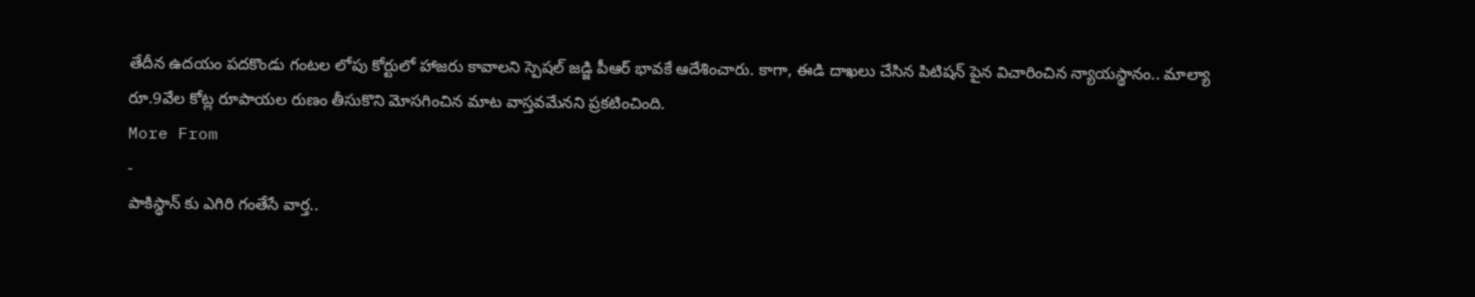తేదీన ఉదయం పదకొండు గంటల లోపు కోర్టులో హాజరు కావాలని స్పెషల్ జడ్జి పీఆర్ భావకే ఆదేశించారు. కాగా, ఈడి దాఖలు చేసిన పిటిషన్ పైన విచారించిన న్యాయస్థానం.. మాల్యా రూ.9వేల కోట్ల రూపాయల రుణం తీసుకొని మోసగించిన మాట వాస్తవమేనని ప్రకటించింది.
More From
-
పాకిస్థాన్ కు ఎగిరి గంతేసే వార్త..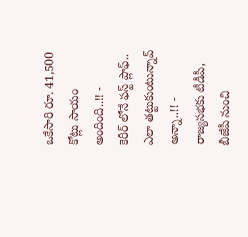ఒకేసారి రూ. 41,500 కోట్లు సాయం అందింది..!! -
కెరీర్ లోనే ఫస్ట్ ప్లాఫ్.. ఎలా తట్టుకుంటున్నావ్ అన్నా..!! -
రాజ్యసభకు టీడీపీ, బీజేపీ నుంచి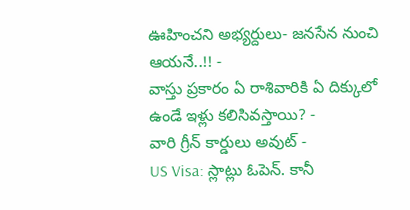ఊహించని అభ్యర్దులు- జనసేన నుంచి ఆయనే..!! -
వాస్తు ప్రకారం ఏ రాశివారికి ఏ దిక్కులో ఉండే ఇళ్లు కలిసివస్తాయి? -
వారి గ్రీన్ కార్డులు అవుట్ -
US Visa: స్లాట్లు ఓపెన్. కానీ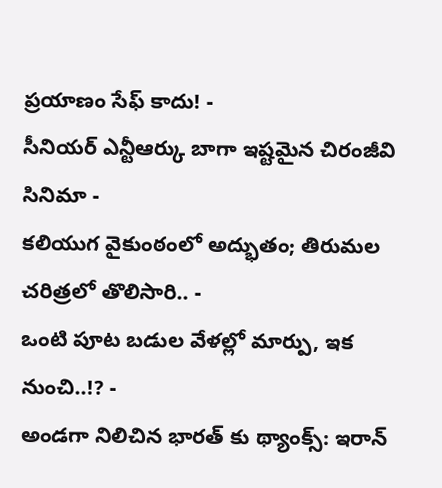ప్రయాణం సేఫ్ కాదు! -
సీనియర్ ఎన్టీఆర్కు బాగా ఇష్టమైన చిరంజీవి సినిమా -
కలియుగ వైకుంఠంలో అద్భుతం; తిరుమల చరిత్రలో తొలిసారి.. -
ఒంటి పూట బడుల వేళల్లో మార్పు, ఇక నుంచి..!? -
అండగా నిలిచిన భారత్ కు థ్యాంక్స్: ఇరాన్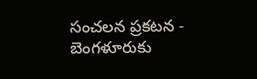సంచలన ప్రకటన -
బెంగళూరుకు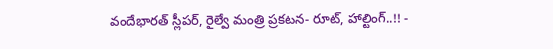వందేభారత్ స్లీపర్, రైల్వే మంత్రి ప్రకటన- రూట్, హాల్టింగ్..!! -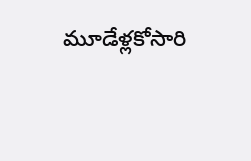మూడేళ్లకోసారి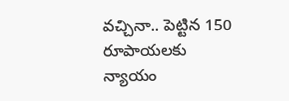వచ్చినా.. పెట్టిన 150 రూపాయలకు న్యాయం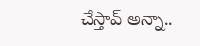చేస్తావ్ అన్నా..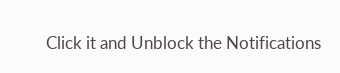Click it and Unblock the Notifications